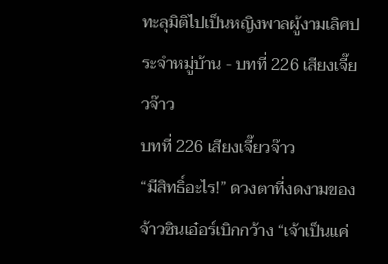ทะลุมิติไปเป็นหญิงพาลผู้งามเลิศประจำหมู่บ้าน - บทที่ 226 เสียงเจี๊ยวจ๊าว
บทที่ 226 เสียงเจี๊ยวจ๊าว
“มีสิทธิ์อะไร!” ดวงตาที่งดงามของจ้าวซินเอ๋อร์เบิกกว้าง “เจ้าเป็นแค่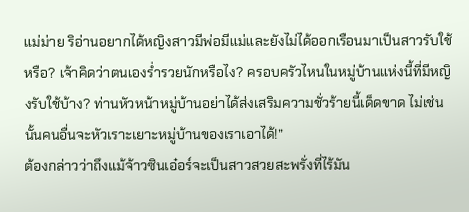แม่ม่าย ริอ่านอยากได้หญิงสาวมีพ่อมีแม่และยังไม่ได้ออกเรือนมาเป็นสาวรับใช้หรือ? เจ้าคิดว่าตนเองร่ำรวยนักหรือไง? ครอบครัวไหนในหมู่บ้านแห่งนี้ที่มีหญิงรับใช้บ้าง? ท่านหัวหน้าหมู่บ้านอย่าได้ส่งเสริมความชั่วร้ายนี้เด็ดขาด ไม่เช่นนั้นคนอื่นจะหัวเราะเยาะหมู่บ้านของเราเอาได้!”
ต้องกล่าวว่าถึงแม้จ้าวซินเอ๋อร์จะเป็นสาวสวยสะพรั่งที่ไร้มัน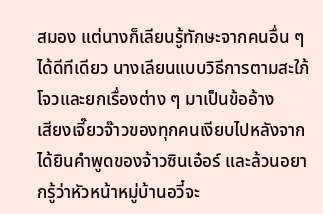สมอง แต่นางก็เลียนรู้ทักษะจากคนอื่น ๆ ได้ดีทีเดียว นางเลียนแบบวิธีการตามสะใภ้โจวและยกเรื่องต่าง ๆ มาเป็นข้ออ้าง
เสียงเจี๊ยวจ๊าวของทุกคนเงียบไปหลังจากได้ยินคำพูดของจ้าวซินเอ๋อร์ และล้วนอยากรู้ว่าหัวหน้าหมู่บ้านอวี๋จะ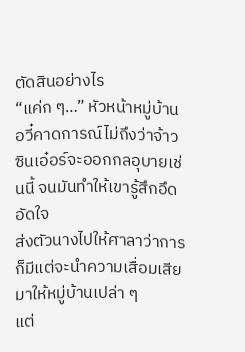ตัดสินอย่างไร
“แค่ก ๆ…” หัวหน้าหมู่บ้านอวี๋คาดการณ์ไม่ถึงว่าจ้าวซินเอ๋อร์จะออกกลอุบายเช่นนี้ จนมันทำให้เขารู้สึกอึดอัดใจ
ส่งตัวนางไปให้ศาลาว่าการก็มีแต่จะนำความเสื่อมเสียมาให้หมู่บ้านเปล่า ๆ
แต่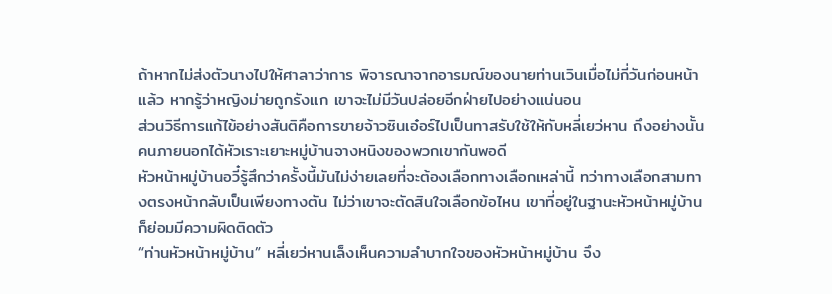ถ้าหากไม่ส่งตัวนางไปให้ศาลาว่าการ พิจารณาจากอารมณ์ของนายท่านเวินเมื่อไม่กี่วันก่อนหน้าแล้ว หากรู้ว่าหญิงม่ายถูกรังแก เขาจะไม่มีวันปล่อยอีกฝ่ายไปอย่างแน่นอน
ส่วนวิธีการแก้ไข้อย่างสันติคือการขายจ้าวซินเอ๋อร์ไปเป็นทาสรับใช้ให้กับหลี่เยว่หาน ถึงอย่างนั้นคนภายนอกได้หัวเราะเยาะหมู่บ้านจางหนิงของพวกเขากันพอดี
หัวหน้าหมู่บ้านอวี๋รู้สึกว่าครั้งนี้มันไม่ง่ายเลยที่จะต้องเลือกทางเลือกเหล่านี้ ทว่าทางเลือกสามทางตรงหน้ากลับเป็นเพียงทางตัน ไม่ว่าเขาจะตัดสินใจเลือกข้อไหน เขาที่อยู่ในฐานะหัวหน้าหมู่บ้านก็ย่อมมีความผิดติดตัว
“ท่านหัวหน้าหมู่บ้าน” หลี่เยว่หานเล็งเห็นความลำบากใจของหัวหน้าหมู่บ้าน จึง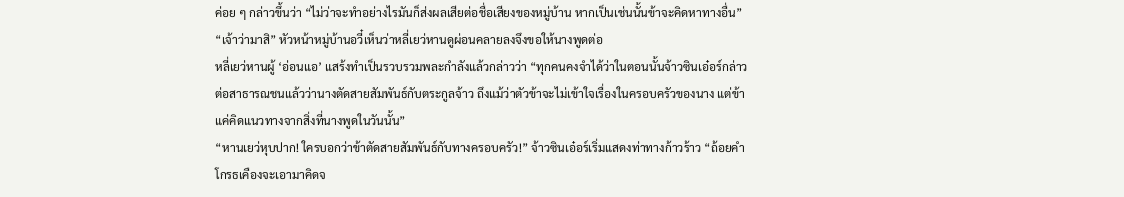ค่อย ๆ กล่าวขึ้นว่า “ไม่ว่าจะทำอย่างไรมันก็ส่งผลเสียต่อชื่อเสียงของหมู่บ้าน หากเป็นเช่นนั้นข้าจะคิดหาทางอื่น”
“เจ้าว่ามาสิ” หัวหน้าหมู่บ้านอวี๋เห็นว่าหลี่เยว่หานดูผ่อนคลายลงจึงขอให้นางพูดต่อ
หลี่เยว่หานผู้ ‘อ่อนแอ’ แสร้งทำเป็นรวบรวมพละกำลังแล้วกล่าวว่า “ทุกคนคงจำได้ว่าในตอนนั้นจ้าวซินเอ๋อร์กล่าวต่อสาธารณชนแล้วว่านางตัดสายสัมพันธ์กับตระกูลจ้าว ถึงแม้ว่าตัวข้าจะไม่เข้าใจเรื่องในครอบครัวของนาง แต่ข้าแค่คิดแนวทางจากสิ่งที่นางพูดในวันนั้น”
“หานเยว่หุบปาก! ใครบอกว่าข้าตัดสายสัมพันธ์กับทางครอบครัว!” จ้าวซินเอ๋อร์เริ่มแสดงท่าทางก้าวร้าว “ถ้อยคำโกรธเคืองจะเอามาคิดจ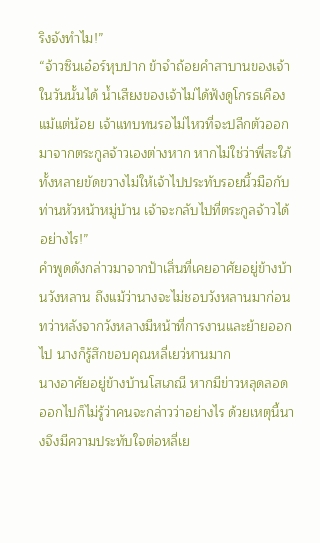ริงจังทำไม!”
“จ้าวซินเอ๋อร์หุบปาก ข้าจำถ้อยคำสาบานของเจ้าในวันนั้นได้ น้ำเสียงของเจ้าไม่ได้ฟังดูโกรธเคืองแม้แต่น้อย เจ้าแทบทนรอไม่ไหวที่จะปลีกตัวออกมาจากตระกูลจ้าวเองต่างหาก หากไม่ใช่ว่าพี่สะใภ้ทั้งหลายขัดขวางไม่ให้เจ้าไปประทับรอยนิ้วมือกับท่านหัวหน้าหมู่บ้าน เจ้าจะกลับไปที่ตระกูลจ้าวได้อย่างไร!”
คำพูดดังกล่าวมาจากป้าเสิ่นที่เคยอาศัยอยู่ข้างบ้านวังหลาน ถึงแม้ว่านางจะไม่ชอบวังหลานมาก่อน ทว่าหลังจากวังหลางมีหน้าที่การงานและย้ายออกไป นางก็รู้สึกขอบคุณหลี่เยว่หานมาก
นางอาศัยอยู่ข้างบ้านโสเภณี หากมีข่าวหลุดลอดออกไปก็ไม่รู้ว่าคนจะกล่าวว่าอย่างไร ด้วยเหตุนี้นางจึงมีความประทับใจต่อหลี่เย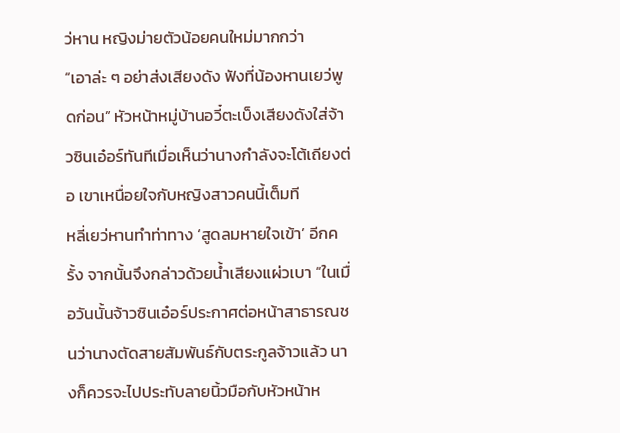ว่หาน หญิงม่ายตัวน้อยคนใหม่มากกว่า
“เอาล่ะ ๆ อย่าส่งเสียงดัง ฟังที่น้องหานเยว่พูดก่อน” หัวหน้าหมู่บ้านอวี๋ตะเบ็งเสียงดังใส่จ้าวซินเอ๋อร์ทันทีเมื่อเห็นว่านางกำลังจะโต้เถียงต่อ เขาเหนื่อยใจกับหญิงสาวคนนี้เต็มที
หลี่เยว่หานทำท่าทาง ‘สูดลมหายใจเข้า’ อีกครั้ง จากนั้นจึงกล่าวด้วยน้ำเสียงแผ่วเบา “ในเมื่อวันนั้นจ้าวซินเอ๋อร์ประกาศต่อหน้าสาธารณชนว่านางตัดสายสัมพันธ์กับตระกูลจ้าวแล้ว นางก็ควรจะไปประทับลายนิ้วมือกับหัวหน้าห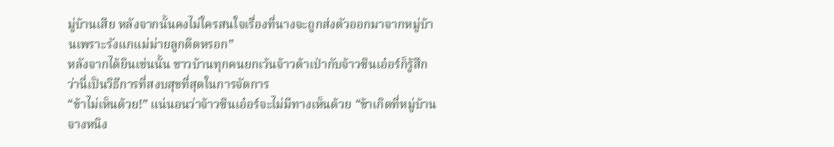มู่บ้านเสีย หลังจากนั้นคงไม่ใครสนใจเรื่องที่นางจะถูกส่งตัวออกมาจากหมู่บ้านเพราะรังแกแม่ม่ายลูกติดหรอก”
หลังจากได้ยินเช่นนั้น ชาวบ้านทุกคนยกเว้นจ้าวต้าเป่ากับจ้าวซินเอ๋อร์ก็รู้สึกว่านี่เป็นวิธีการที่สงบสุขที่สุดในการจัดการ
“ข้าไม่เห็นด้วย!” แน่นอนว่าจ้าวซินเอ๋อร์จะไม่มีทางเห็นด้วย “ข้าเกิดที่หมู่บ้านจางหนิง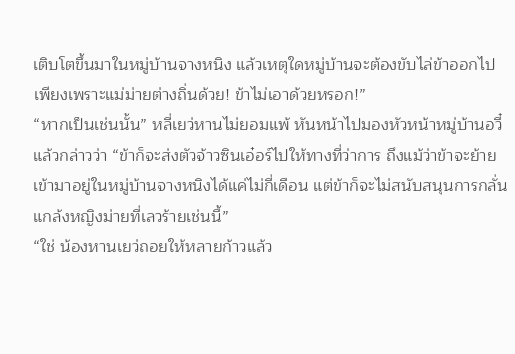เติบโตขึ้นมาในหมู่บ้านจางหนิง แล้วเหตุใดหมู่บ้านจะต้องขับไล่ข้าออกไปเพียงเพราะแม่ม่ายต่างถิ่นด้วย! ข้าไม่เอาด้วยหรอก!”
“หากเป็นเช่นนั้น” หลี่เยว่หานไม่ยอมแพ้ หันหน้าไปมองหัวหน้าหมู่บ้านอวี๋แล้วกล่าวว่า “ข้าก็จะส่งตัวจ้าวซินเอ๋อร์ไปให้ทางที่ว่าการ ถึงแม้ว่าข้าจะย้ายเข้ามาอยู่ในหมู่บ้านจางหนิงได้แค่ไม่กี่เดือน แต่ข้าก็จะไม่สนับสนุนการกลั่นแกล้งหญิงม่ายที่เลวร้ายเช่นนี้”
“ใช่ น้องหานเยว่ถอยให้หลายก้าวแล้ว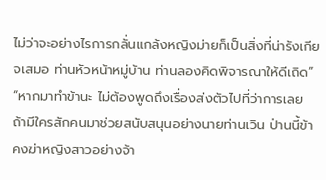ไม่ว่าจะอย่างไรการกลั่นแกล้งหญิงม่ายก็เป็นสิ่งที่น่ารังเกียจเสมอ ท่านหัวหน้าหมู่บ้าน ท่านลองคิดพิจารณาให้ดีเถิด”
“หากมาทำข้านะ ไม่ต้องพูดถึงเรื่องส่งตัวไปที่ว่าการเลย ถ้ามีใครสักคนมาช่วยสนับสนุนอย่างนายท่านเวิน ป่านนี้ข้าคงฆ่าหญิงสาวอย่างจ้า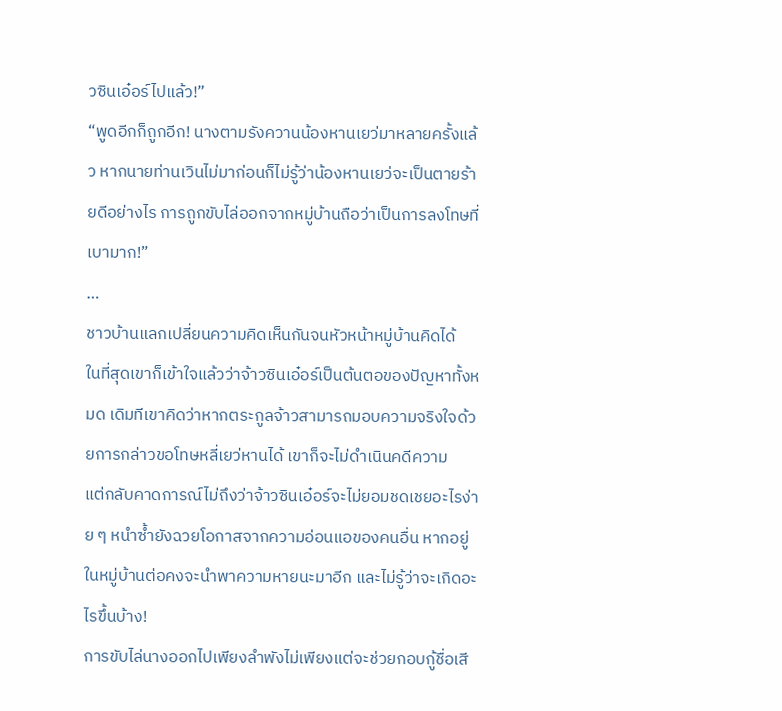วซินเอ๋อร์ไปแล้ว!”
“พูดอีกก็ถูกอีก! นางตามรังควานน้องหานเยว่มาหลายครั้งแล้ว หากนายท่านเวินไม่มาก่อนก็ไม่รู้ว่าน้องหานเยว่จะเป็นตายร้ายดีอย่างไร การถูกขับไล่ออกจากหมู่บ้านถือว่าเป็นการลงโทษที่เบามาก!”
…
ชาวบ้านแลกเปลี่ยนความคิดเห็นกันจนหัวหน้าหมู่บ้านคิดได้
ในที่สุดเขาก็เข้าใจแล้วว่าจ้าวซินเอ๋อร์เป็นต้นตอของปัญหาทั้งหมด เดิมทีเขาคิดว่าหากตระกูลจ้าวสามารถมอบความจริงใจด้วยการกล่าวขอโทษหลี่เยว่หานได้ เขาก็จะไม่ดำเนินคดีความ
แต่กลับคาดการณ์ไม่ถึงว่าจ้าวซินเอ๋อร์จะไม่ยอมชดเชยอะไรง่าย ๆ หนำซ้ำยังฉวยโอกาสจากความอ่อนแอของคนอื่น หากอยู่ในหมู่บ้านต่อคงจะนำพาความหายนะมาอีก และไม่รู้ว่าจะเกิดอะไรขึ้นบ้าง!
การขับไล่นางออกไปเพียงลำพังไม่เพียงแต่จะช่วยกอบกู้ชื่อเสี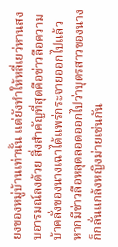ยงของหมู่บ้านเท่านั้น แต่ยังทำให้หลี่เยว่หานสงบอารมณ์ลงด้วย สิ่งสำคัญที่สุดคือข่าวลือความบ้าคลั่งของนางเฉาได้แพร่กระจายออกไปแล้ว หากมีข่าวลือหลุดลอดออกไปว่าบุตรสาวของนางก็กลั่นแกล้งหญิงม่ายเช่นกัน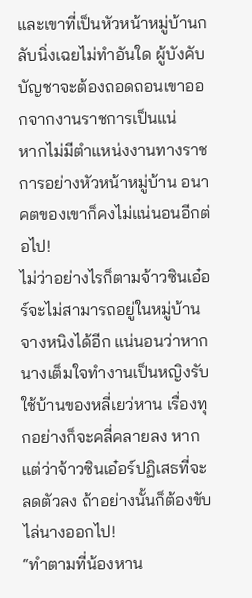และเขาที่เป็นหัวหน้าหมู่บ้านกลับนิ่งเฉยไม่ทำอันใด ผู้บังคับบัญชาจะต้องถอดถอนเขาออกจากงานราชการเป็นแน่
หากไม่มีตำแหน่งงานทางราชการอย่างหัวหน้าหมู่บ้าน อนาคตของเขาก็คงไม่แน่นอนอีกต่อไป!
ไม่ว่าอย่างไรก็ตามจ้าวซินเอ๋อร์จะไม่สามารถอยู่ในหมู่บ้านจางหนิงได้อีก แน่นอนว่าหากนางเต็มใจทำงานเป็นหญิงรับใช้บ้านของหลี่เยว่หาน เรื่องทุกอย่างก็จะคลี่คลายลง หากแต่ว่าจ้าวซินเอ๋อร์ปฏิเสธที่จะลดตัวลง ถ้าอย่างนั้นก็ต้องขับไล่นางออกไป!
“ทำตามที่น้องหาน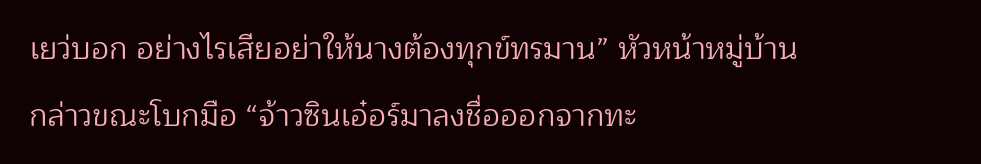เยว่บอก อย่างไรเสียอย่าให้นางต้องทุกข์ทรมาน” หัวหน้าหมู่บ้านกล่าวขณะโบกมือ “จ้าวซินเอ๋อร์มาลงชื่อออกจากทะ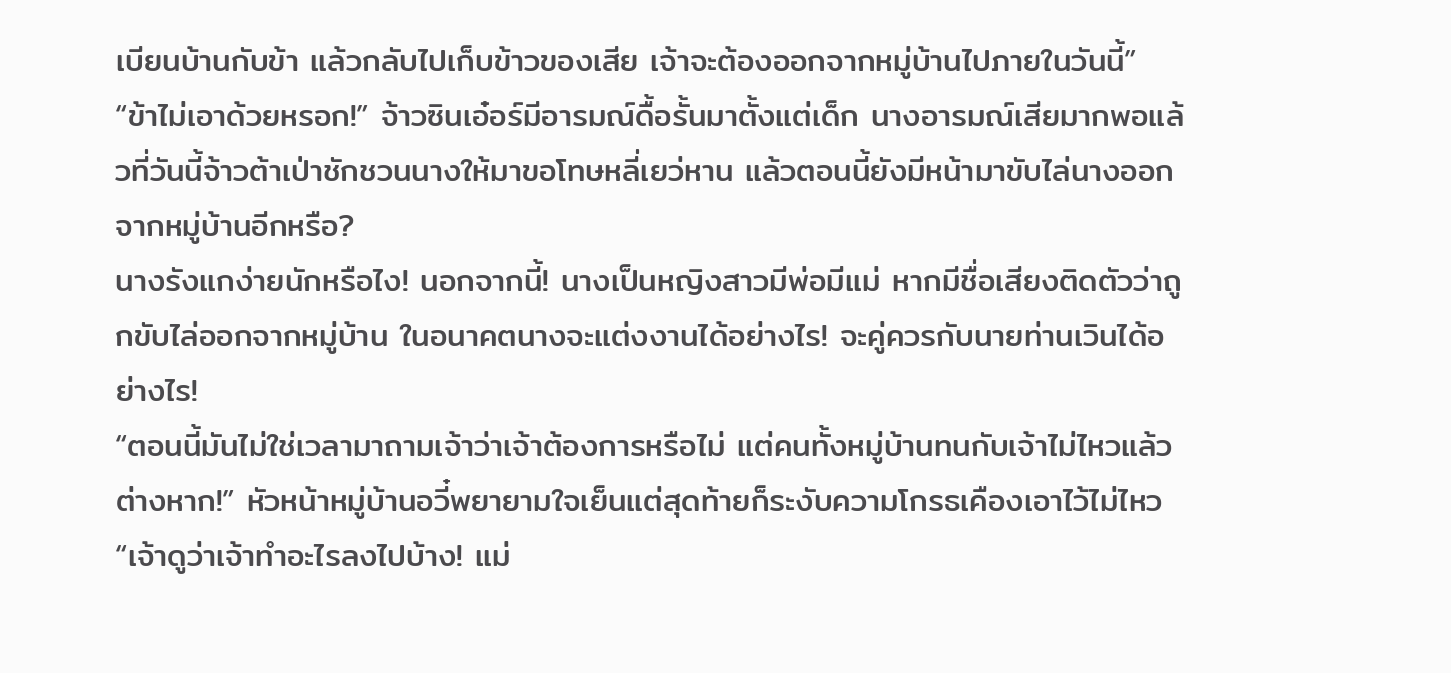เบียนบ้านกับข้า แล้วกลับไปเก็บข้าวของเสีย เจ้าจะต้องออกจากหมู่บ้านไปภายในวันนี้”
“ข้าไม่เอาด้วยหรอก!” จ้าวซินเอ๋อร์มีอารมณ์ดื้อรั้นมาตั้งแต่เด็ก นางอารมณ์เสียมากพอแล้วที่วันนี้จ้าวต้าเป่าชักชวนนางให้มาขอโทษหลี่เยว่หาน แล้วตอนนี้ยังมีหน้ามาขับไล่นางออกจากหมู่บ้านอีกหรือ?
นางรังแกง่ายนักหรือไง! นอกจากนี้! นางเป็นหญิงสาวมีพ่อมีแม่ หากมีชื่อเสียงติดตัวว่าถูกขับไล่ออกจากหมู่บ้าน ในอนาคตนางจะแต่งงานได้อย่างไร! จะคู่ควรกับนายท่านเวินได้อย่างไร!
“ตอนนี้มันไม่ใช่เวลามาถามเจ้าว่าเจ้าต้องการหรือไม่ แต่คนทั้งหมู่บ้านทนกับเจ้าไม่ไหวแล้วต่างหาก!” หัวหน้าหมู่บ้านอวี๋พยายามใจเย็นแต่สุดท้ายก็ระงับความโกรธเคืองเอาไว้ไม่ไหว “เจ้าดูว่าเจ้าทำอะไรลงไปบ้าง! แม่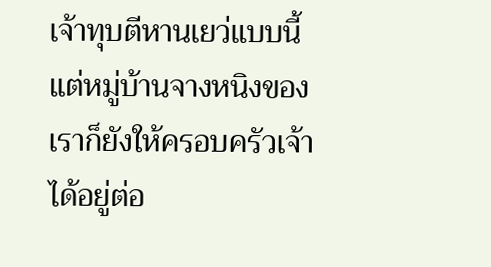เจ้าทุบตีหานเยว่แบบนี้ แต่หมู่บ้านจางหนิงของเราก็ยังให้ครอบครัวเจ้าได้อยู่ต่อ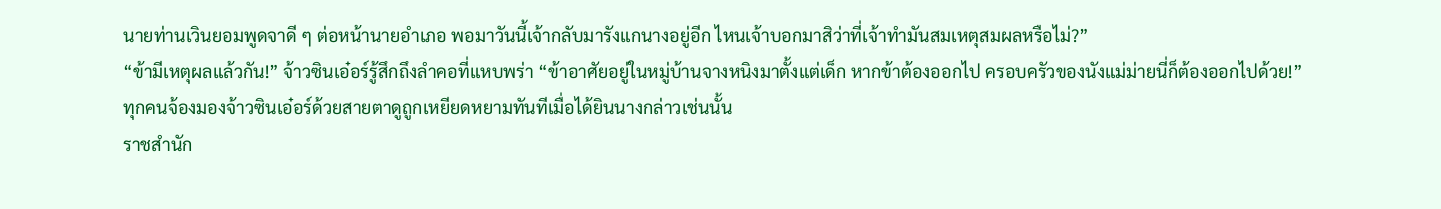นายท่านเวินยอมพูดจาดี ๆ ต่อหน้านายอำเภอ พอมาวันนี้เจ้ากลับมารังแกนางอยู่อีก ไหนเจ้าบอกมาสิว่าที่เจ้าทำมันสมเหตุสมผลหรือไม่?”
“ข้ามีเหตุผลแล้วกัน!” จ้าวซินเอ๋อร์รู้สึกถึงลำคอที่แหบพร่า “ข้าอาศัยอยู่ในหมู่บ้านจางหนิงมาตั้งแต่เด็ก หากข้าต้องออกไป ครอบครัวของนังแม่ม่ายนี่ก็ต้องออกไปด้วย!”
ทุกคนจ้องมองจ้าวซินเอ๋อร์ด้วยสายตาดูถูกเหยียดหยามทันทีเมื่อได้ยินนางกล่าวเช่นนั้น
ราชสำนัก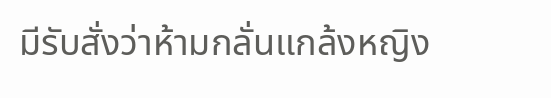มีรับสั่งว่าห้ามกลั่นแกล้งหญิง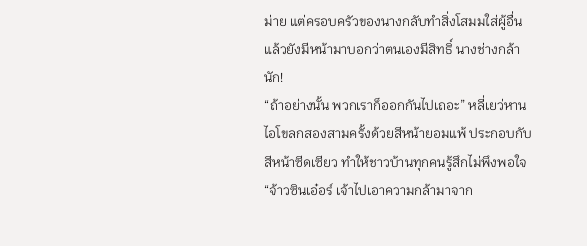ม่าย แต่ครอบครัวของนางกลับทำสิ่งโสมมใส่ผู้อื่น แล้วยังมีหน้ามาบอกว่าตนเองมีสิทธิ์ นางช่างกล้านัก!
“ถ้าอย่างนั้น พวกเราก็ออกกันไปเถอะ” หลี่เยว่หานไอโขลกสองสามครั้งด้วยสีหน้ายอมแพ้ ประกอบกับสีหน้าซีดเซียว ทำให้ชาวบ้านทุกคนรู้สึกไม่พึงพอใจ
“จ้าวซินเอ๋อร์ เจ้าไปเอาความกล้ามาจาก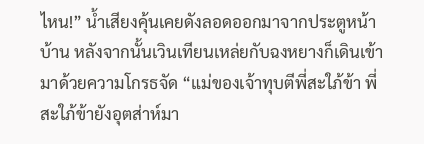ไหน!” น้ำเสียงคุ้นเคยดังลอดออกมาจากประตูหน้าบ้าน หลังจากนั้นเวินเทียนเหล่ยกับฉงหยางก็เดินเข้ามาด้วยความโกรธจัด “แม่ของเจ้าทุบตีพี่สะใภ้ข้า พี่สะใภ้ข้ายังอุตส่าห์มา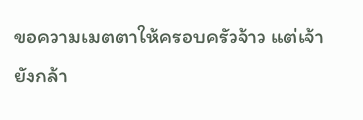ขอความเมตตาให้ครอบครัวจ้าว แต่เจ้ายังกล้า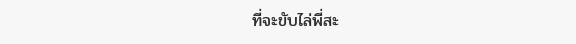ที่จะขับไล่พี่สะ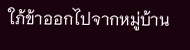ใภ้ข้าออกไปจากหมู่บ้าน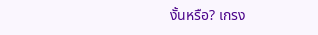งั้นหรือ? เกรง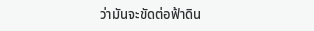ว่ามันจะขัดต่อฟ้าดิน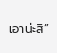เอาน่ะสิ”